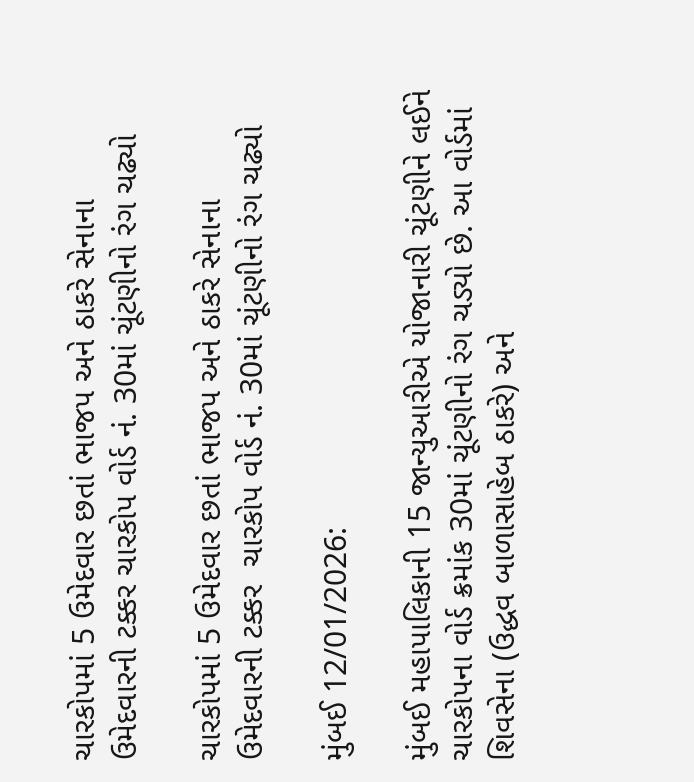ચારકોપમાં 5 ઉમેદવાર છતાં ભાજપ અને ઠાકરે સેનાના ઉમેદવારની ટક્કર ચારકોપ વોર્ડ નં. 30માં ચૂંટણીનો રંગ ચઢ્યો

ચારકોપમાં 5 ઉમેદવાર છતાં ભાજપ અને ઠાકરે સેનાના ઉમેદવારની ટક્કર  ચારકોપ વોર્ડ નં. 30માં ચૂંટણીનો રંગ ચઢ્યો

મુંબઈ 12/01/2026:

મુંબઈ મહાપાલિકાની 15 જાન્યુઆરીએ યોજાનારી ચૂંટણીને લઈને ચારકોપના વોર્ડ ક્રમાંક 30માં ચૂંટણીનો રંગ ચડ્યો છે. આ વોર્ડમાં શિવસેના (ઉદ્ધવ બાળાસાહેબ ઠાકરે) અને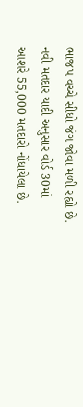ભાજપ વચ્ચે સીધો જંગ જોવા મળી રહ્યો છે.
નવી મતદાર યાદી અનુસાર વોર્ડ 30માં આશરે 55,000 મતદારો નોંધાયેલા છે.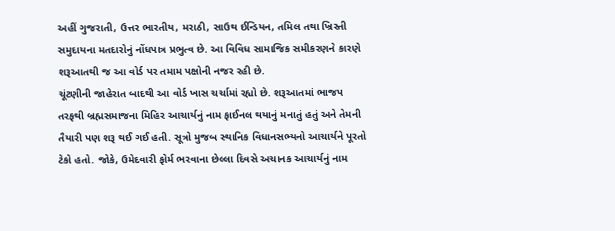અહીં ગુજરાતી, ઉત્તર ભારતીય, મરાઠી, સાઉથ ઈન્ડિયન, તમિલ તથા ખ્રિસ્તી સમુદાયના મતદારોનું નોંધપાત્ર પ્રભુત્વ છે. આ વિવિધ સામાજિક સમીકરણને કારણે શરૂઆતથી જ આ વોર્ડ પર તમામ પક્ષોની નજર રહી છે.
ચૂંટણીની જાહેરાત બાદથી આ વોર્ડ ખાસ ચર્ચામાં રહ્યો છે. શરૂઆતમાં ભાજપ તરફથી બ્રહ્મસમાજના મિહિર આચાર્યનું નામ ફાઈનલ થયાનું મનાતું હતું અને તેમની તૈયારી પણ શરૂ થઈ ગઈ હતી. સૂત્રો મુજબ સ્થાનિક વિધાનસભ્યનો આચાર્યને પૂરતો ટેકો હતો. જોકે, ઉમેદવારી ફોર્મ ભરવાના છેલ્લા દિવસે અચાનક આચાર્યનું નામ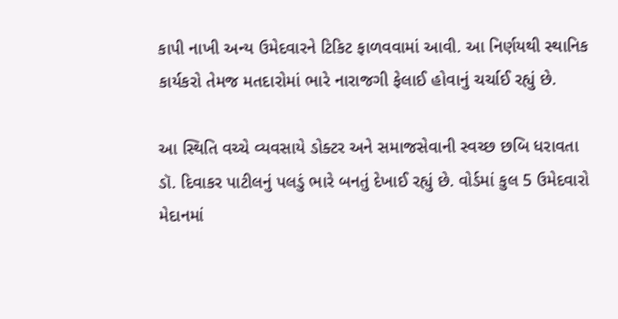કાપી નાખી અન્ય ઉમેદવારને ટિકિટ ફાળવવામાં આવી. આ નિર્ણયથી સ્થાનિક કાર્યકરો તેમજ મતદારોમાં ભારે નારાજગી ફેલાઈ હોવાનું ચર્ચાઈ રહ્યું છે.

આ સ્થિતિ વચ્ચે વ્યવસાયે ડોક્ટર અને સમાજસેવાની સ્વચ્છ છબિ ધરાવતા ડૉ. દિવાકર પાટીલનું પલડું ભારે બનતું દેખાઈ રહ્યું છે. વોર્ડમાં કુલ 5 ઉમેદવારો મેદાનમાં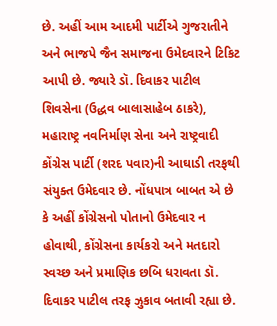છે. અહીં આમ આદમી પાર્ટીએ ગુજરાતીને અને ભાજપે જૈન સમાજના ઉમેદવારને ટિકિટ આપી છે. જ્યારે ડૉ. દિવાકર પાટીલ  શિવસેના (ઉદ્ધવ બાલાસાહેબ ઠાકરે), મહારાષ્ટ્ર નવનિર્માણ સેના અને રાષ્ટ્રવાદી કોંગ્રેસ પાર્ટી (શરદ પવાર)ની આઘાડી તરફથી સંયુક્ત ઉમેદવાર છે. નોંધપાત્ર બાબત એ છે કે અહીં કોંગ્રેસનો પોતાનો ઉમેદવાર ન હોવાથી, કોંગ્રેસના કાર્યકરો અને મતદારો સ્વચ્છ અને પ્રમાણિક છબિ ધરાવતા ડૉ. દિવાકર પાટીલ તરફ ઝુકાવ બતાવી રહ્યા છે.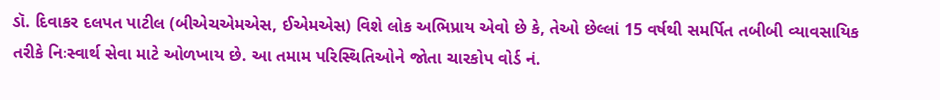ડૉ. દિવાકર દલપત પાટીલ (બીએચએમએસ, ઈએમએસ) વિશે લોક અભિપ્રાય એવો છે કે, તેઓ છેલ્લાં 15 વર્ષથી સમર્પિત તબીબી વ્યાવસાયિક તરીકે નિઃસ્વાર્થ સેવા માટે ઓળખાય છે. આ તમામ પરિસ્થિતિઓને જોતા ચારકોપ વોર્ડ નં.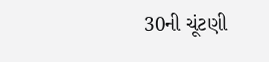30ની ચૂંટણી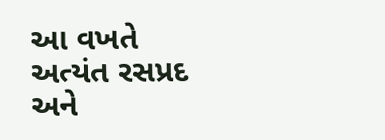આ વખતે અત્યંત રસપ્રદ અને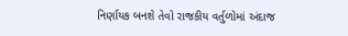નિર્ણાયક બનશે તેવો રાજકીય વર્તુળોમાં અંદાજ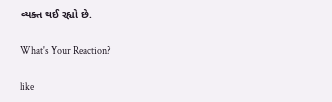વ્યક્ત થઈ રહ્યો છે.

What's Your Reaction?

like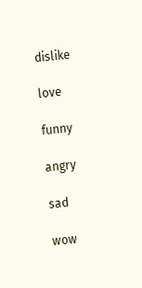dislike

love

funny

angry

sad

wow